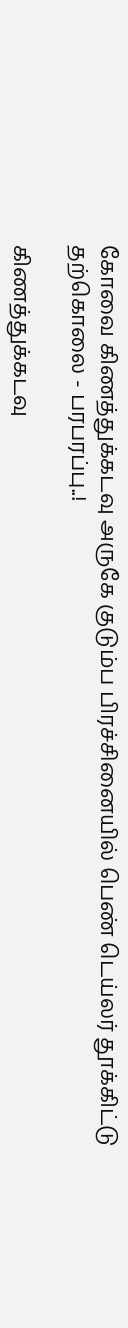கோவை கிணத்துக்கடவு அருகே குடும்ப பிரச்சினையில் பெண் டெய்லர் தூக்கிட்டு தற்கொலை - பரபரப்பு..!

கிணத்துக்கடவு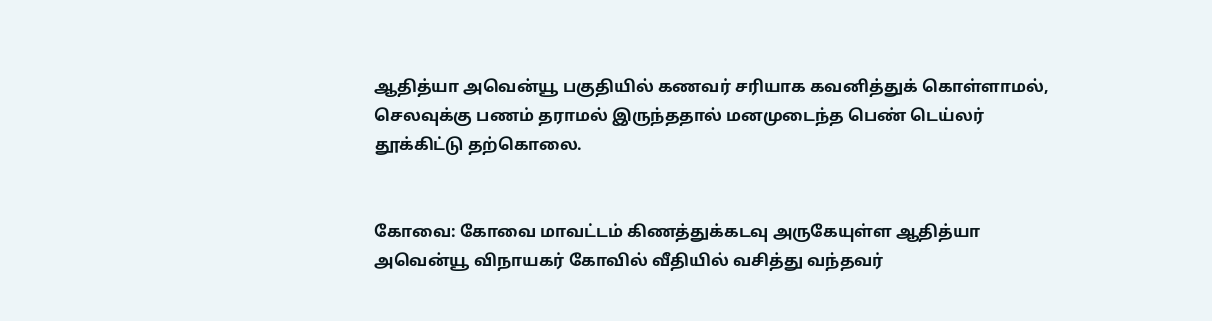ஆதித்யா அவென்யூ பகுதியில் கணவர் சரியாக கவனித்துக் கொள்ளாமல், செலவுக்கு பணம் தராமல் இருந்ததால் மனமுடைந்த பெண் டெய்லர் தூக்கிட்டு தற்கொலை.


கோவை: கோவை மாவட்டம் கிணத்துக்கடவு அருகேயுள்ள ஆதித்யா அவென்யூ விநாயகர் கோவில் வீதியில் வசித்து வந்தவர்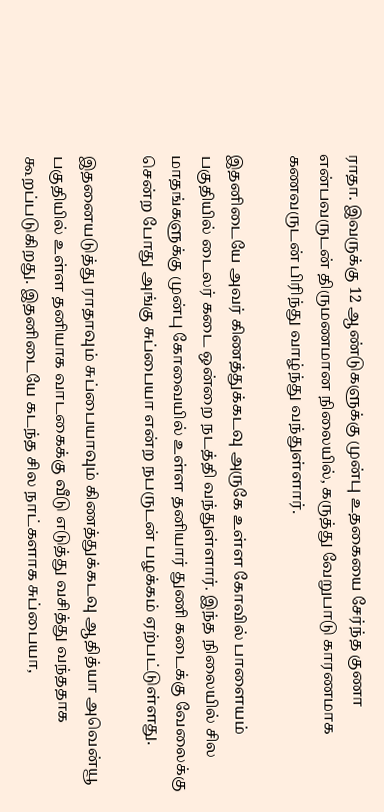ராதா. இவருக்கு 12 ஆண்டுகளுக்கு முன்பு உதகையை சேர்ந்த குணா என்பவருடன் திருமணமான நிலையில், கருத்து வேறுபாடு காரணமாக கணவருடன் பிரிந்து வாழ்ந்து வந்துள்ளார்.

இதனிடையே அவர் கிணத்துக்கடவு அருகே உள்ள கோவில் பாளையம் பகுதியில் டைலர் கடை ஒன்றை நடத்தி வந்துள்ளார். இந்த நிலையில் சில மாதங்களுக்கு முன்பு கோவையில் உள்ள தனியார் துணி கடைக்கு வேலைக்கு சென்ற போது அங்கு சுப்பையா என்ற நபருடன் பழக்கம் ஏற்பட்டுள்ளது.

இதனையடுத்து ராதாவும் சுப்பையாவும் கிணத்துக்கடவு ஆதித்யா அவென்யூ பகுதியில் உள்ள தனியாக வாடகைக்கு வீடு எடுத்து வசித்து வந்ததாக கூறப்படுகிறது. இதனிடையே கடந்த சில நாட்களாக சுப்பையா,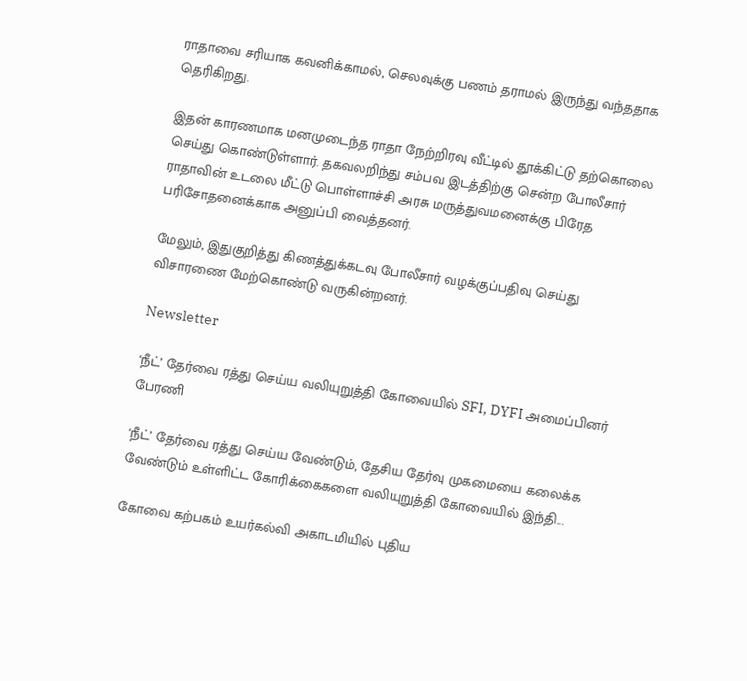ராதாவை சரியாக கவனிக்காமல், செலவுக்கு பணம் தராமல் இருந்து வந்ததாக தெரிகிறது.

இதன் காரணமாக மனமுடைந்த ராதா நேற்றிரவு வீட்டில் தூக்கிட்டு தற்கொலை செய்து கொண்டுள்ளார். தகவலறிந்து சம்பவ இடத்திற்கு சென்ற போலீசார் ராதாவின் உடலை மீட்டு பொள்ளாச்சி அரசு மருத்துவமனைக்கு பிரேத பரிசோதனைக்காக அனுப்பி வைத்தனர்.

மேலும், இதுகுறித்து கிணத்துக்கடவு போலீசார் வழக்குப்பதிவு செய்து விசாரணை மேற்கொண்டு வருகின்றனர்.

Newsletter

‘நீட்’ தேர்வை ரத்து செய்ய வலியுறுத்தி கோவையில் SFI, DYFI அமைப்பினர் பேரணி

‘நீட்’ தேர்வை ரத்து செய்ய வேண்டும், தேசிய தேர்வு முகமையை கலைக்க வேண்டும் உள்ளிட்ட கோரிக்கைகளை வலியுறுத்தி கோவையில் இந்தி...

கோவை கற்பகம் உயர்கல்வி அகாடமியில் புதிய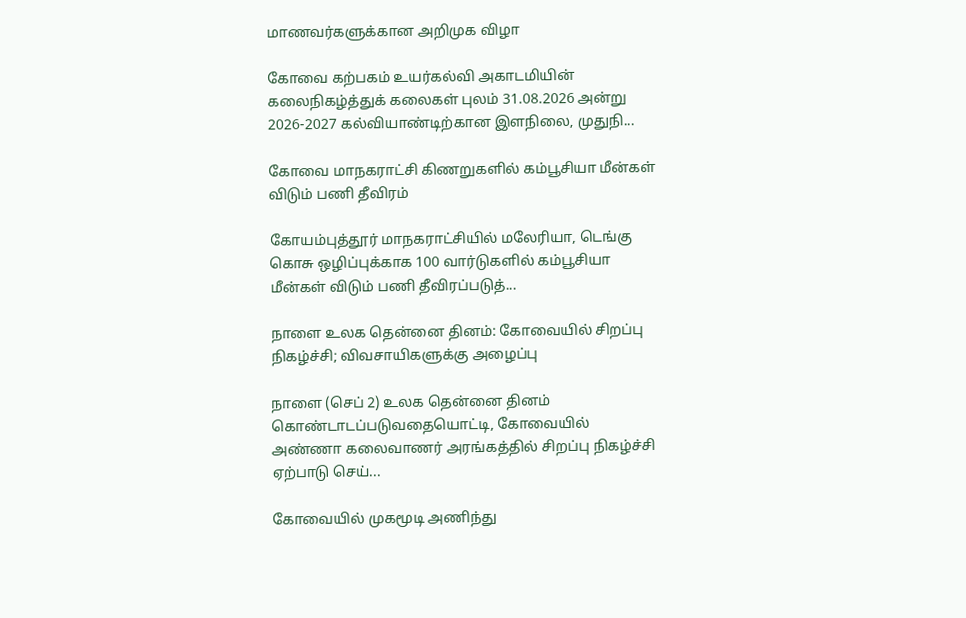மாணவர்களுக்கான அறிமுக விழா

கோவை கற்பகம் உயர்கல்வி அகாடமியின் கலைநிகழ்த்துக் கலைகள் புலம் 31.08.2026 அன்று 2026-2027 கல்வியாண்டிற்கான இளநிலை, முதுநி...

கோவை மாநகராட்சி கிணறுகளில் கம்பூசியா மீன்கள் விடும் பணி தீவிரம்

கோயம்புத்தூர் மாநகராட்சியில் மலேரியா, டெங்கு கொசு ஒழிப்புக்காக 100 வார்டுகளில் கம்பூசியா மீன்கள் விடும் பணி தீவிரப்படுத்...

நாளை உலக தென்னை தினம்: கோவையில் சிறப்பு நிகழ்ச்சி; விவசாயிகளுக்கு அழைப்பு

நாளை (செப் 2) உலக தென்னை தினம் கொண்டாடப்படுவதையொட்டி, கோவையில் அண்ணா கலைவாணர் அரங்கத்தில் சிறப்பு நிகழ்ச்சி ஏற்பாடு செய்...

கோவையில் முகமூடி அணிந்து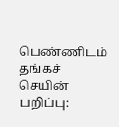பெண்ணிடம் தங்கச் செயின் பறிப்பு: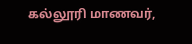கல்லூரி மாணவர்,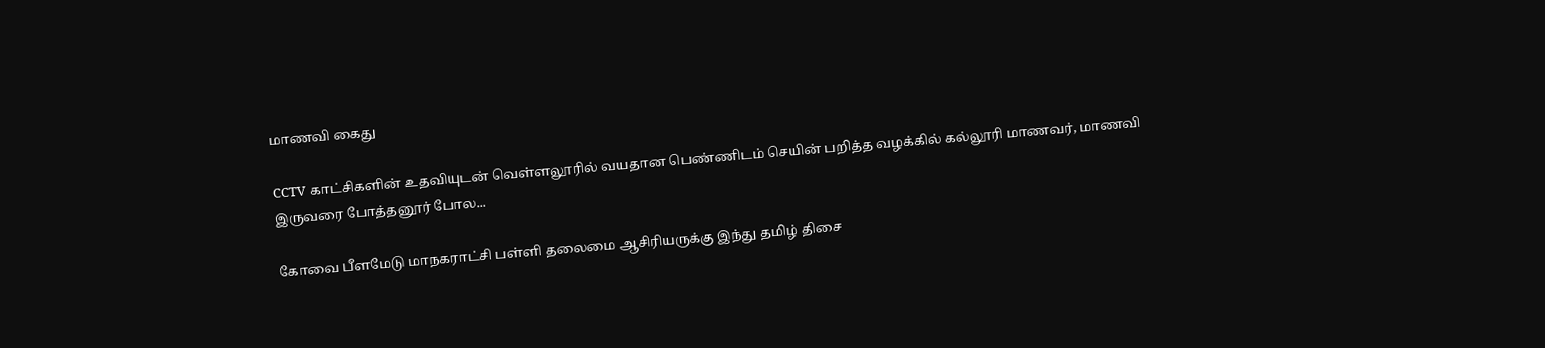மாணவி கைது

CCTV காட்சிகளின் உதவியுடன் வெள்ளலூரில் வயதான பெண்ணிடம் செயின் பறித்த வழக்கில் கல்லூரி மாணவர், மாணவி இருவரை போத்தனூர் போல...

கோவை பீளமேடு மாநகராட்சி பள்ளி தலைமை ஆசிரியருக்கு இந்து தமிழ் திசை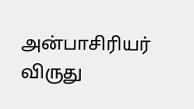அன்பாசிரியர் விருது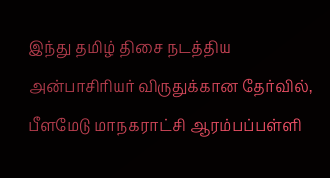இந்து தமிழ் திசை நடத்திய அன்பாசிரியர் விருதுக்கான தேர்வில், பீளமேடு மாநகராட்சி ஆரம்பப்பள்ளி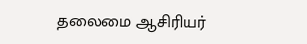தலைமை ஆசிரியர்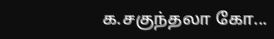க.சகுந்தலா கோ...